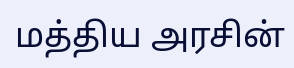மத்திய அரசின்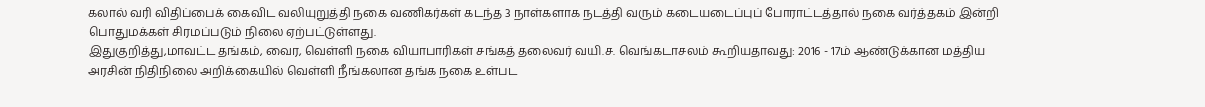கலால் வரி விதிப்பைக் கைவிட வலியுறுத்தி நகை வணிகர்கள் கடந்த 3 நாள்களாக நடத்தி வரும் கடையடைப்புப் போராட்டத்தால் நகை வர்த்தகம் இன்றி பொதுமக்கள் சிரமப்படும் நிலை ஏற்பட்டுள்ளது.
இதுகுறித்து,மாவட்ட தங்கம், வைர, வெள்ளி நகை வியாபாரிகள் சங்கத் தலைவர் வயி.ச. வெங்கடாசலம் கூறியதாவது: 2016 - 17ம் ஆண்டுக்கான மத்திய அரசின் நிதிநிலை அறிக்கையில் வெள்ளி நீங்கலான தங்க நகை உள்பட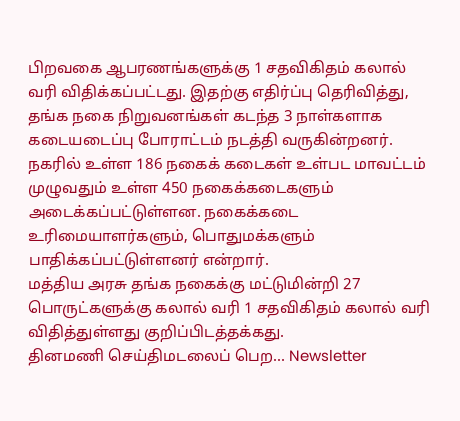பிறவகை ஆபரணங்களுக்கு 1 சதவிகிதம் கலால் வரி விதிக்கப்பட்டது. இதற்கு எதிர்ப்பு தெரிவித்து, தங்க நகை நிறுவனங்கள் கடந்த 3 நாள்களாக கடையடைப்பு போராட்டம் நடத்தி வருகின்றனர்.
நகரில் உள்ள 186 நகைக் கடைகள் உள்பட மாவட்டம் முழுவதும் உள்ள 450 நகைக்கடைகளும் அடைக்கப்பட்டுள்ளன. நகைக்கடை உரிமையாளர்களும், பொதுமக்களும் பாதிக்கப்பட்டுள்ளனர் என்றார்.
மத்திய அரசு தங்க நகைக்கு மட்டுமின்றி 27 பொருட்களுக்கு கலால் வரி 1 சதவிகிதம் கலால் வரி விதித்துள்ளது குறிப்பிடத்தக்கது.
தினமணி செய்திமடலைப் பெற... Newsletter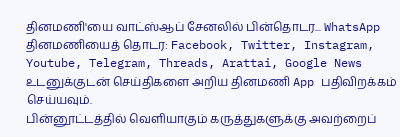தினமணி'யை வாட்ஸ்ஆப் சேனலில் பின்தொடர... WhatsApp
தினமணியைத் தொடர: Facebook, Twitter, Instagram, Youtube, Telegram, Threads, Arattai, Google News
உடனுக்குடன் செய்திகளை அறிய தினமணி App பதிவிறக்கம் செய்யவும்.
பின்னூட்டத்தில் வெளியாகும் கருத்துகளுக்கு அவற்றைப்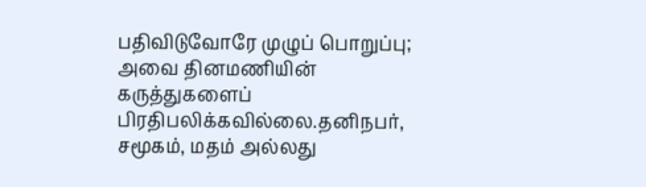பதிவிடுவோரே முழுப் பொறுப்பு; அவை தினமணியின் கருத்துகளைப் பிரதிபலிக்கவில்லை.தனிநபர், சமூகம், மதம் அல்லது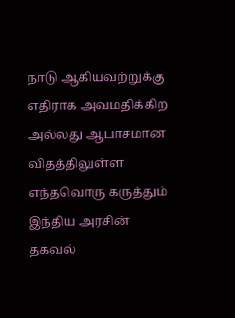நாடு ஆகியவற்றுக்கு எதிராக அவமதிக்கிற அல்லது ஆபாசமான விதத்திலுள்ள எந்தவொரு கருத்தும் இந்திய அரசின் தகவல்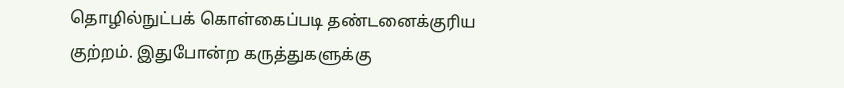தொழில்நுட்பக் கொள்கைப்படி தண்டனைக்குரிய குற்றம். இதுபோன்ற கருத்துகளுக்கு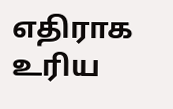எதிராக உரிய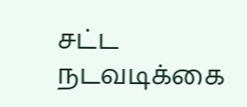சட்ட நடவடிக்கை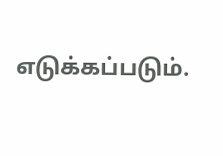எடுக்கப்படும்.